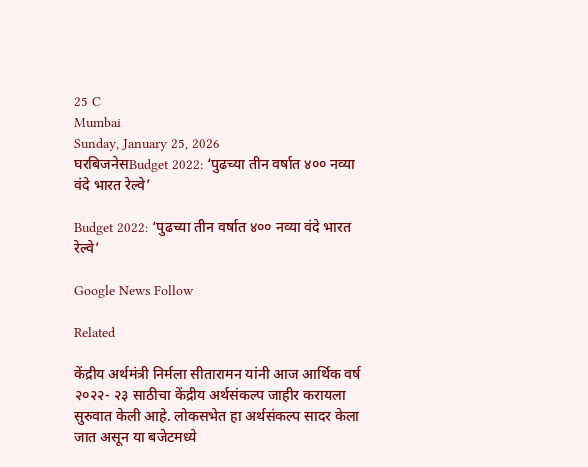25 C
Mumbai
Sunday, January 25, 2026
घरबिजनेसBudget 2022: ‘पुढच्या तीन वर्षात ४०० नव्या वंदे भारत रेल्वे’

Budget 2022: ‘पुढच्या तीन वर्षात ४०० नव्या वंदे भारत रेल्वे’

Google News Follow

Related

केंद्रीय अर्थमंत्री निर्मला सीतारामन यांनी आज आर्थिक वर्ष २०२२- २३ साठीचा केंद्रीय अर्थसंकल्प जाहीर करायला सुरुवात केली आहे. लोकसभेत हा अर्थसंकल्प सादर केला जात असून या बजेटमध्ये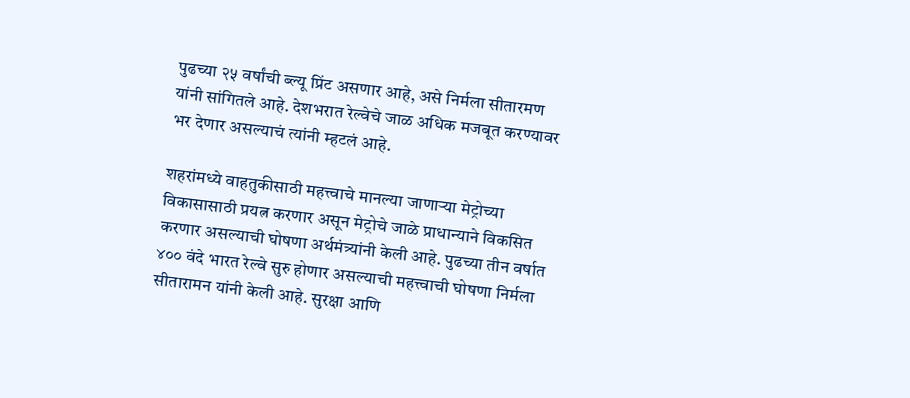पुढच्या २५ वर्षांची ब्ल्यू प्रिंट असणार आहे, असे निर्मला सीतारमण यांनी सांगितले आहे. देशभरात रेल्वेचे जाळ अधिक मजबूत करण्यावर भर देणार असल्याचं त्यांनी म्हटलं आहे.

शहरांमध्ये वाहतुकीसाठी महत्त्वाचे मानल्या जाणाऱ्या मेट्रोच्या विकासासाठी प्रयत्न करणार असून मेट्रोचे जाळे प्राधान्याने विकसित करणार असल्याची घोषणा अर्थमंत्र्यांनी केली आहे. पुढच्या तीन वर्षात ४०० वंदे भारत रेल्वे सुरु होणार असल्याची महत्त्वाची घोषणा निर्मला सीतारामन यांनी केली आहे. सुरक्षा आणि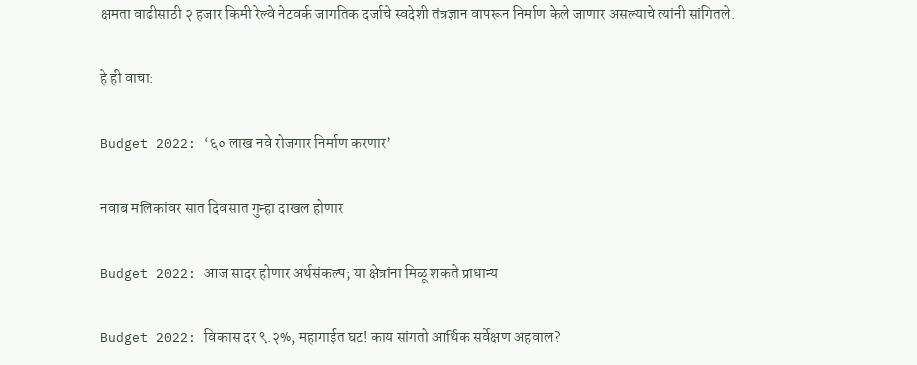क्षमता वाढीसाठी २ हजार किमी रेल्वे नेटवर्क जागतिक दर्जाचे स्वदेशी तंत्रज्ञान वापरून निर्माण केले जाणार असल्याचे त्यांनी सांगितले.

हे ही वाचा:

Budget 2022: ‘६० लाख नवे रोजगार निर्माण करणार’

नवाब मलिकांवर सात दिवसात गुन्हा दाखल होणार

Budget 2022: आज सादर होणार अर्थसंकल्प; या क्षेत्रांना मिळू शकते प्राधान्य

Budget 2022: विकास दर ९.२%, महागाईत घट! काय सांगतो आर्थिक सर्वेक्षण अहवाल?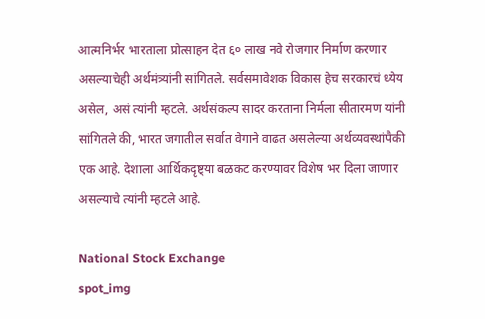आत्मनिर्भर भारताला प्रोत्साहन देत ६० लाख नवे रोजगार निर्माण करणार असल्याचेही अर्थमंत्र्यांनी सांगितले. सर्वसमावेशक विकास हेच सरकारचं ध्येय असेल, असं त्यांनी म्हटले. अर्थसंकल्प सादर करताना निर्मला सीतारमण यांनी सांगितले की, भारत जगातील सर्वात वेगाने वाढत असलेल्या अर्थव्यवस्थांपैकी एक आहे. देशाला आर्थिकदृष्ट्या बळकट करण्यावर विशेष भर दिला जाणार असल्याचे त्यांनी म्हटले आहे.

National Stock Exchange
spot_img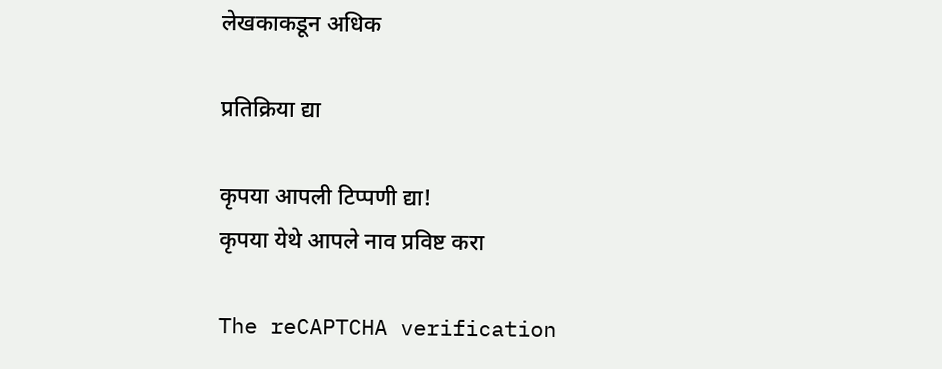लेखकाकडून अधिक

प्रतिक्रिया द्या

कृपया आपली टिप्पणी द्या!
कृपया येथे आपले नाव प्रविष्ट करा

The reCAPTCHA verification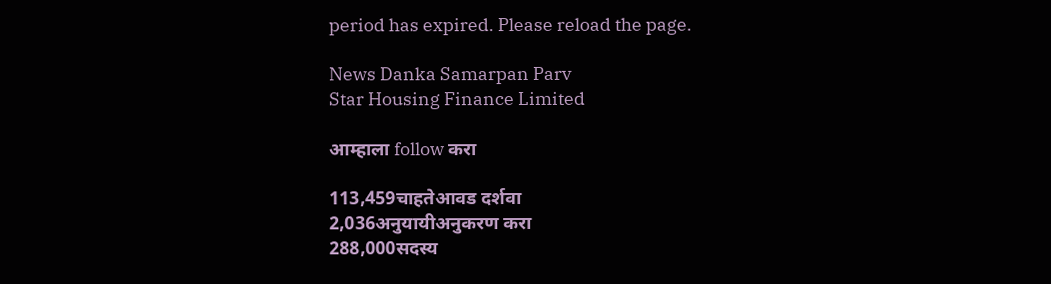period has expired. Please reload the page.

News Danka Samarpan Parv
Star Housing Finance Limited

आम्हाला follow करा

113,459चाहतेआवड दर्शवा
2,036अनुयायीअनुकरण करा
288,000सदस्य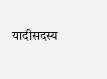यादीसदस्य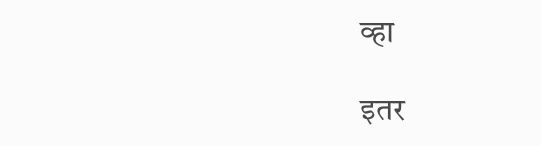व्हा

इतर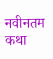नवीनतम कथा